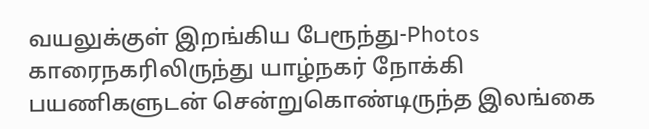வயலுக்குள் இறங்கிய பேரூந்து-Photos
காரைநகரிலிருந்து யாழ்நகர் நோக்கி பயணிகளுடன் சென்றுகொண்டிருந்த இலங்கை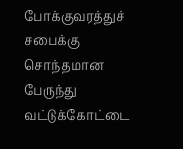போக்குவரத்துச் சபைக்கு சொந்தமான பேருந்து வட்டுக்கோட்டை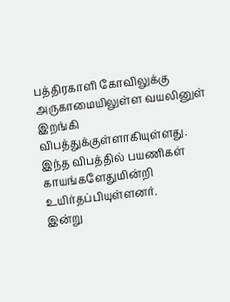பத்திரகாளி கோவிலுக்கு அருகாமையிலுள்ள வயலினுள் இறங்கி விபத்துக்குள்ளாகியுள்ளது. இந்த விபத்தில் பயணிகள் காயங்களேதுமின்றி உயிர்தப்பியுள்ளனர்.
இன்று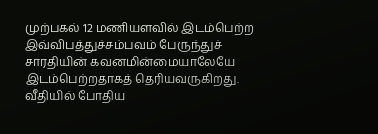முற்பகல் 12 மணியளவில் இடம்பெற்ற இவ்விபத்துச்சம்பவம் பேருந்துச் சாரதியின் கவனமின்மையாலேயே இடம்பெற்றதாகத் தெரியவருகிறது.
வீதியில் போதிய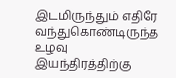இடமிருந்தும் எதிரே வந்துகொண்டிருந்த உழவு இயந்திரத்திற்கு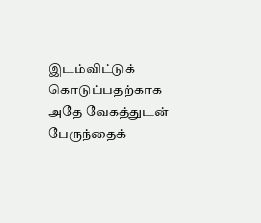இடம்விட்டுக் கொடுப்பதற்காக அதே வேகத்துடன் பேருந்தைக்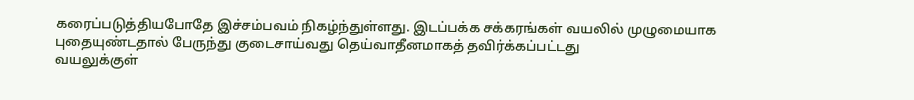கரைப்படுத்தியபோதே இச்சம்பவம் நிகழ்ந்துள்ளது. இடப்பக்க சக்கரங்கள் வயலில் முழுமையாக புதையுண்டதால் பேருந்து குடைசாய்வது தெய்வாதீனமாகத் தவிர்க்கப்பட்டது
வயலுக்குள்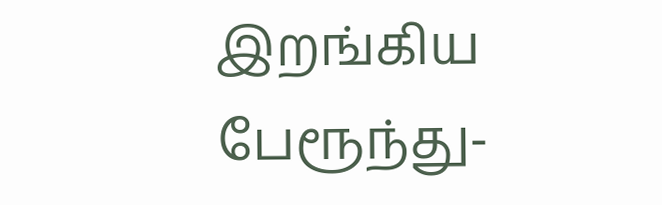இறங்கிய பேரூந்து-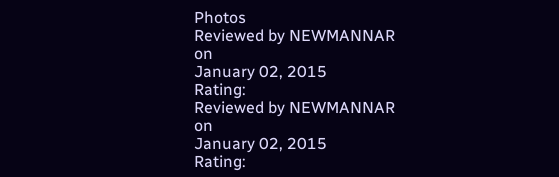Photos
Reviewed by NEWMANNAR
on
January 02, 2015
Rating:
Reviewed by NEWMANNAR
on
January 02, 2015
Rating: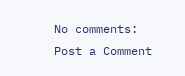No comments:
Post a Comment